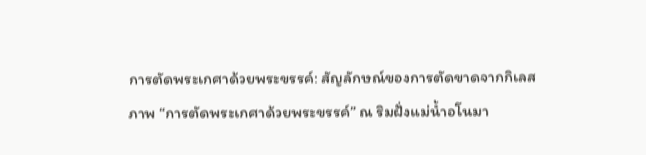การตัดพระเกศาด้วยพระขรรค์: สัญลักษณ์ของการตัดขาดจากกิเลส
ภาพ “การตัดพระเกศาด้วยพระขรรค์” ณ ริมฝั่งแม่น้ำอโนมา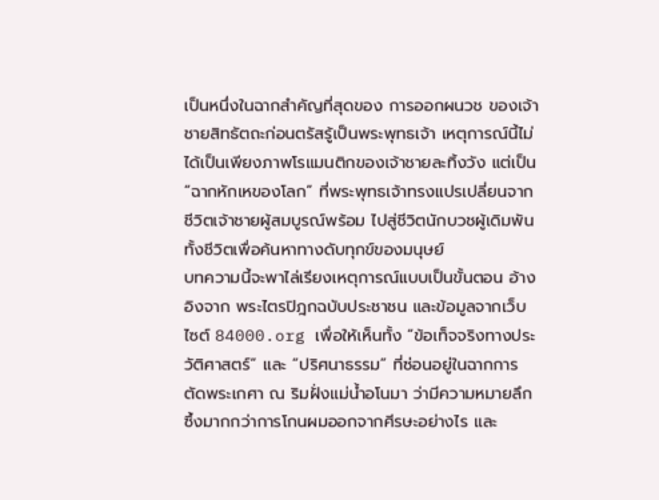เป็นหนึ่งในฉากสำคัญที่สุดของ การออกผนวช ของเจ้าชายสิทธัตถะก่อนตรัสรู้เป็นพระพุทธเจ้า เหตุการณ์นี้ไม่ได้เป็นเพียงภาพโรแมนติกของเจ้าชายละทิ้งวัง แต่เป็น “ฉากหักเหของโลก” ที่พระพุทธเจ้าทรงแปรเปลี่ยนจากชีวิตเจ้าชายผู้สมบูรณ์พร้อม ไปสู่ชีวิตนักบวชผู้เดิมพันทั้งชีวิตเพื่อค้นหาทางดับทุกข์ของมนุษย์
บทความนี้จะพาไล่เรียงเหตุการณ์แบบเป็นขั้นตอน อ้างอิงจาก พระไตรปิฎกฉบับประชาชน และข้อมูลจากเว็บไซต์ 84000.org เพื่อให้เห็นทั้ง “ข้อเท็จจริงทางประวัติศาสตร์” และ “ปริศนาธรรม” ที่ซ่อนอยู่ในฉากการตัดพระเกศา ณ ริมฝั่งแม่น้ำอโนมา ว่ามีความหมายลึกซึ้งมากกว่าการโกนผมออกจากศีรษะอย่างไร และ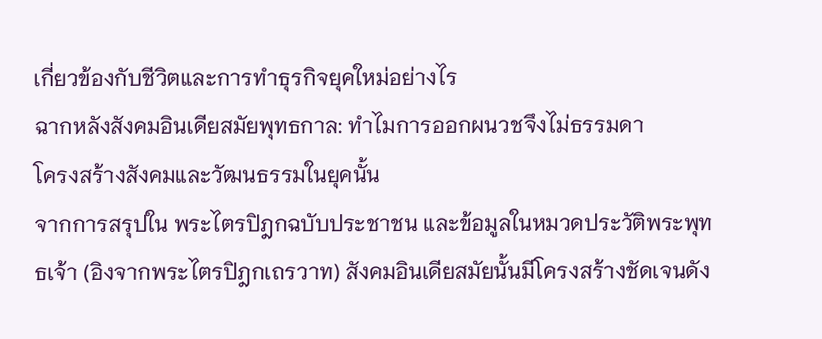เกี่ยวข้องกับชีวิตและการทำธุรกิจยุคใหม่อย่างไร
ฉากหลังสังคมอินเดียสมัยพุทธกาล: ทำไมการออกผนวชจึงไม่ธรรมดา
โครงสร้างสังคมและวัฒนธรรมในยุคนั้น
จากการสรุปใน พระไตรปิฎกฉบับประชาชน และข้อมูลในหมวดประวัติพระพุทธเจ้า (อิงจากพระไตรปิฎกเถรวาท) สังคมอินเดียสมัยนั้นมีโครงสร้างชัดเจนดัง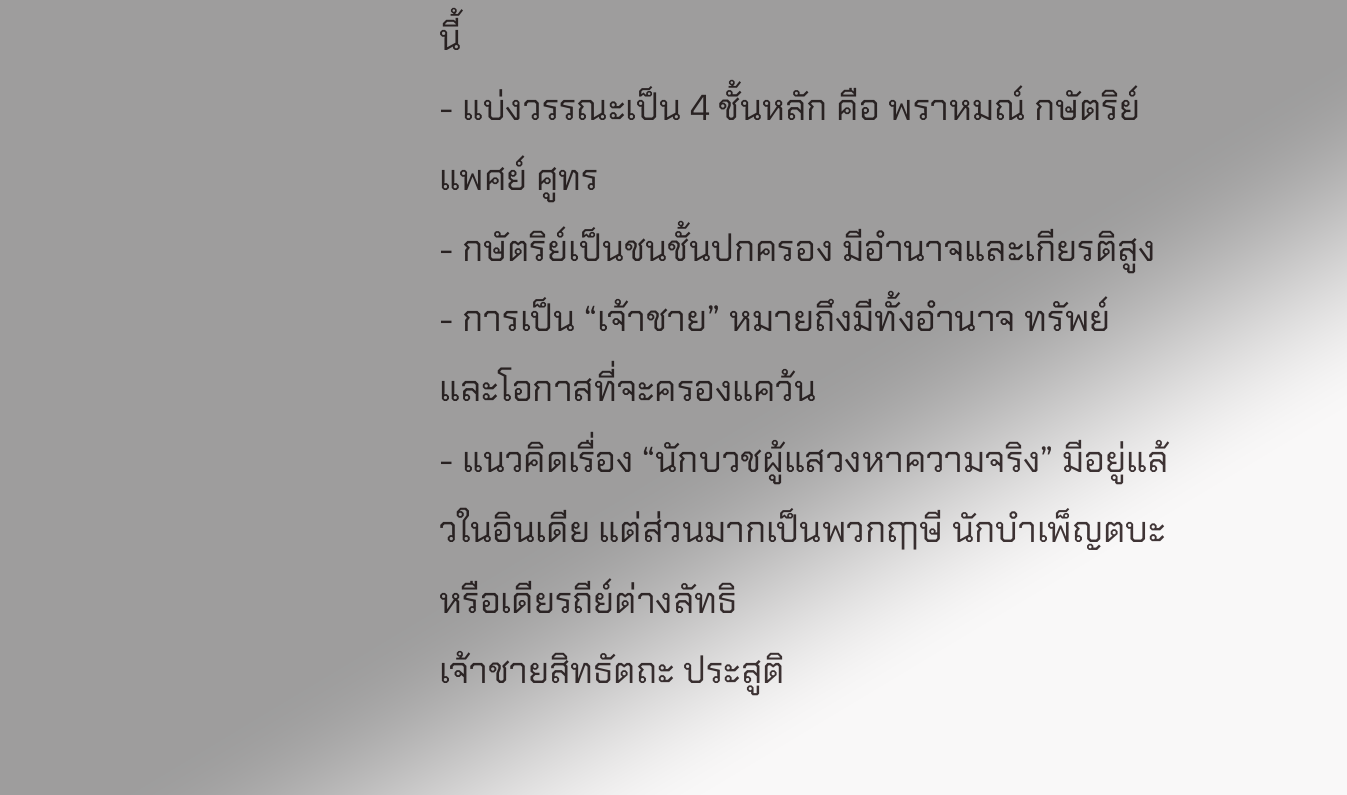นี้
- แบ่งวรรณะเป็น 4 ชั้นหลัก คือ พราหมณ์ กษัตริย์ แพศย์ ศูทร
- กษัตริย์เป็นชนชั้นปกครอง มีอำนาจและเกียรติสูง
- การเป็น “เจ้าชาย” หมายถึงมีทั้งอำนาจ ทรัพย์ และโอกาสที่จะครองแคว้น
- แนวคิดเรื่อง “นักบวชผู้แสวงหาความจริง” มีอยู่แล้วในอินเดีย แต่ส่วนมากเป็นพวกฤๅษี นักบำเพ็ญตบะ หรือเดียรถีย์ต่างลัทธิ
เจ้าชายสิทธัตถะ ประสูติ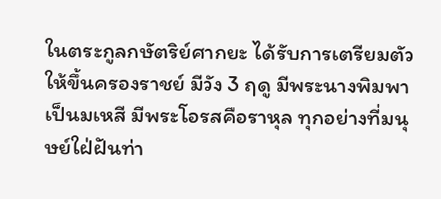ในตระกูลกษัตริย์ศากยะ ได้รับการเตรียมตัวให้ขึ้นครองราชย์ มีวัง 3 ฤดู มีพระนางพิมพาเป็นมเหสี มีพระโอรสคือราหุล ทุกอย่างที่มนุษย์ใฝ่ฝันท่า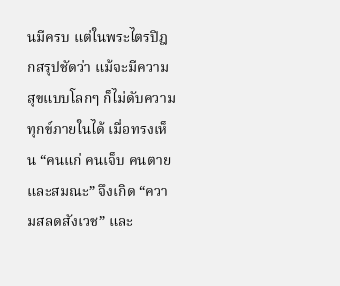นมีครบ แต่ในพระไตรปิฎกสรุปชัดว่า แม้จะมีความสุขแบบโลกๆ ก็ไม่ดับความทุกข์ภายในได้ เมื่อทรงเห็น “คนแก่ คนเจ็บ คนตาย และสมณะ” จึงเกิด “ความสลดสังเวช” และ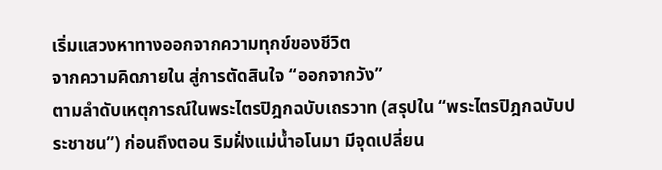เริ่มแสวงหาทางออกจากความทุกข์ของชีวิต
จากความคิดภายใน สู่การตัดสินใจ “ออกจากวัง”
ตามลำดับเหตุการณ์ในพระไตรปิฎกฉบับเถรวาท (สรุปใน “พระไตรปิฎกฉบับประชาชน”) ก่อนถึงตอน ริมฝั่งแม่น้ำอโนมา มีจุดเปลี่ยน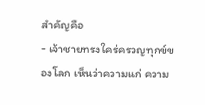สำคัญคือ
- เจ้าชายทรงใคร่ครวญทุกข์ของโลก เห็นว่าความแก่ ความ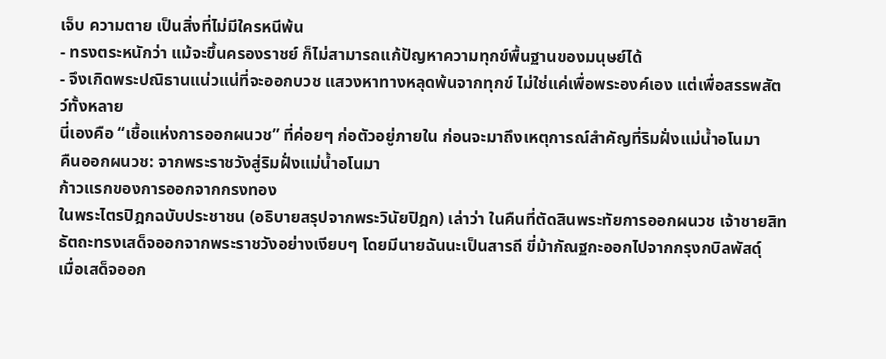เจ็บ ความตาย เป็นสิ่งที่ไม่มีใครหนีพ้น
- ทรงตระหนักว่า แม้จะขึ้นครองราชย์ ก็ไม่สามารถแก้ปัญหาความทุกข์พื้นฐานของมนุษย์ได้
- จึงเกิดพระปณิธานแน่วแน่ที่จะออกบวช แสวงหาทางหลุดพ้นจากทุกข์ ไม่ใช่แค่เพื่อพระองค์เอง แต่เพื่อสรรพสัตว์ทั้งหลาย
นี่เองคือ “เชื้อแห่งการออกผนวช” ที่ค่อยๆ ก่อตัวอยู่ภายใน ก่อนจะมาถึงเหตุการณ์สำคัญที่ริมฝั่งแม่น้ำอโนมา
คืนออกผนวช: จากพระราชวังสู่ริมฝั่งแม่น้ำอโนมา
ก้าวแรกของการออกจากกรงทอง
ในพระไตรปิฎกฉบับประชาชน (อธิบายสรุปจากพระวินัยปิฎก) เล่าว่า ในคืนที่ตัดสินพระทัยการออกผนวช เจ้าชายสิทธัตถะทรงเสด็จออกจากพระราชวังอย่างเงียบๆ โดยมีนายฉันนะเป็นสารถี ขี่ม้ากัณฐกะออกไปจากกรุงกบิลพัสดุ์
เมื่อเสด็จออก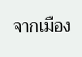จากเมือง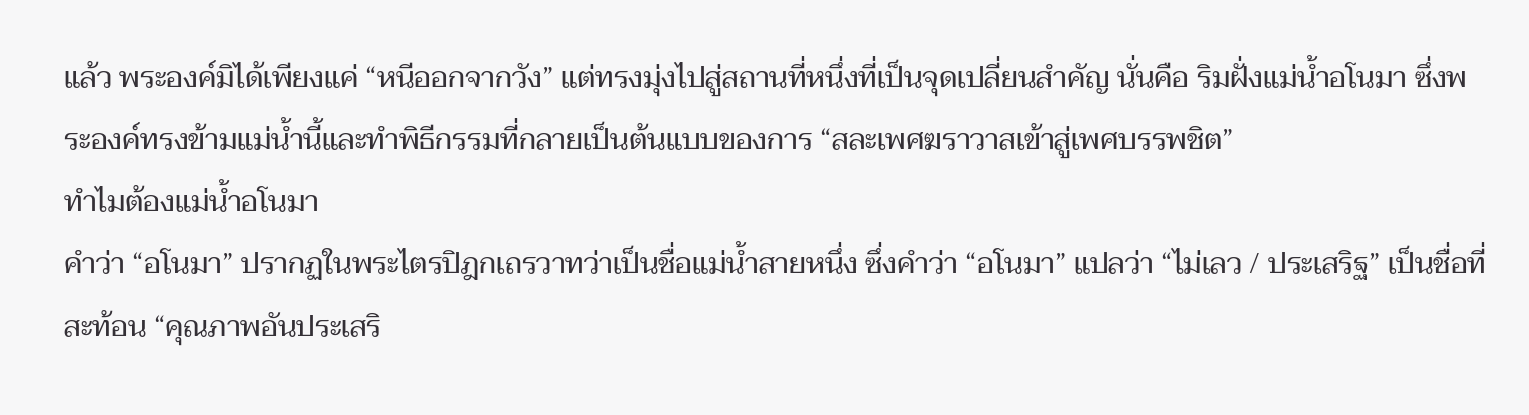แล้ว พระองค์มิได้เพียงแค่ “หนีออกจากวัง” แต่ทรงมุ่งไปสู่สถานที่หนึ่งที่เป็นจุดเปลี่ยนสำคัญ นั่นคือ ริมฝั่งแม่น้ำอโนมา ซึ่งพระองค์ทรงข้ามแม่น้ำนี้และทำพิธีกรรมที่กลายเป็นต้นแบบของการ “สละเพศฆราวาสเข้าสู่เพศบรรพชิต”
ทำไมต้องแม่น้ำอโนมา
คำว่า “อโนมา” ปรากฏในพระไตรปิฎกเถรวาทว่าเป็นชื่อแม่น้ำสายหนึ่ง ซึ่งคำว่า “อโนมา” แปลว่า “ไม่เลว / ประเสริฐ” เป็นชื่อที่สะท้อน “คุณภาพอันประเสริ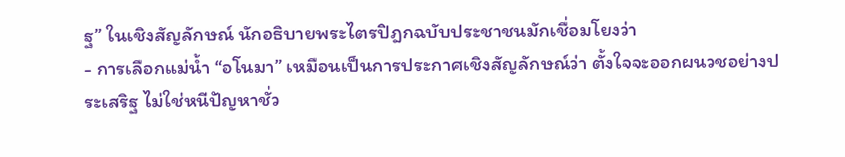ฐ” ในเชิงสัญลักษณ์ นักอธิบายพระไตรปิฎกฉบับประชาชนมักเชื่อมโยงว่า
- การเลือกแม่น้ำ “อโนมา” เหมือนเป็นการประกาศเชิงสัญลักษณ์ว่า ตั้งใจจะออกผนวชอย่างประเสริฐ ไม่ใช่หนีปัญหาชั่ว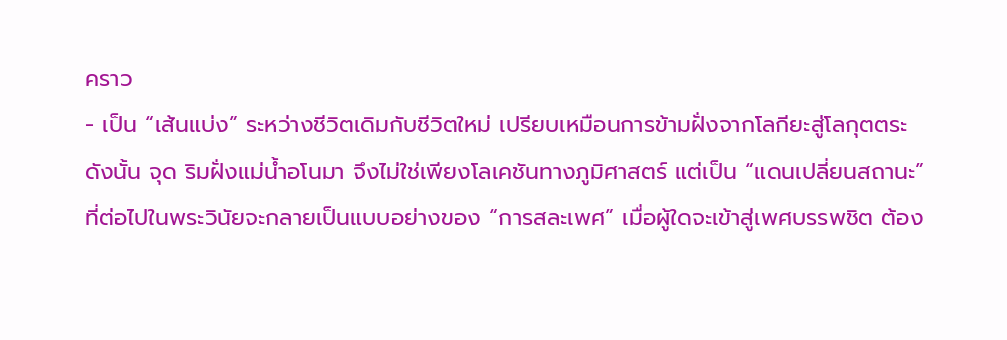คราว
- เป็น “เส้นแบ่ง” ระหว่างชีวิตเดิมกับชีวิตใหม่ เปรียบเหมือนการข้ามฝั่งจากโลกียะสู่โลกุตตระ
ดังนั้น จุด ริมฝั่งแม่น้ำอโนมา จึงไม่ใช่เพียงโลเคชันทางภูมิศาสตร์ แต่เป็น “แดนเปลี่ยนสถานะ” ที่ต่อไปในพระวินัยจะกลายเป็นแบบอย่างของ “การสละเพศ” เมื่อผู้ใดจะเข้าสู่เพศบรรพชิต ต้อง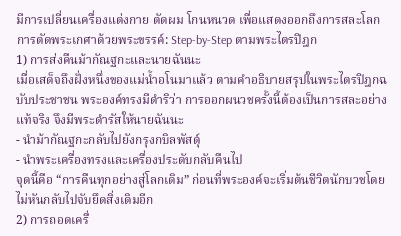มีการเปลี่ยนเครื่องแต่งกาย ตัดผม โกนหนวด เพื่อแสดงออกถึงการสละโลก
การตัดพระเกศาด้วยพระขรรค์: Step-by-Step ตามพระไตรปิฎก
1) การส่งคืนม้ากัณฐกะและนายฉันนะ
เมื่อเสด็จถึงฝั่งหนึ่งของแม่น้ำอโนมาแล้ว ตามคำอธิบายสรุปในพระไตรปิฎกฉบับประชาชน พระองค์ทรงมีดำริว่า การออกผนวชครั้งนี้ต้องเป็นการสละอย่างแท้จริง จึงมีพระดำรัสให้นายฉันนะ
- นำม้ากัณฐกะกลับไปยังกรุงกบิลพัสดุ์
- นำพระเครื่องทรงและเครื่องประดับกลับคืนไป
จุดนี้คือ “การคืนทุกอย่างสู่โลกเดิม” ก่อนที่พระองค์จะเริ่มต้นชีวิตนักบวชโดยไม่หันกลับไปจับยึดสิ่งเดิมอีก
2) การถอดเครื่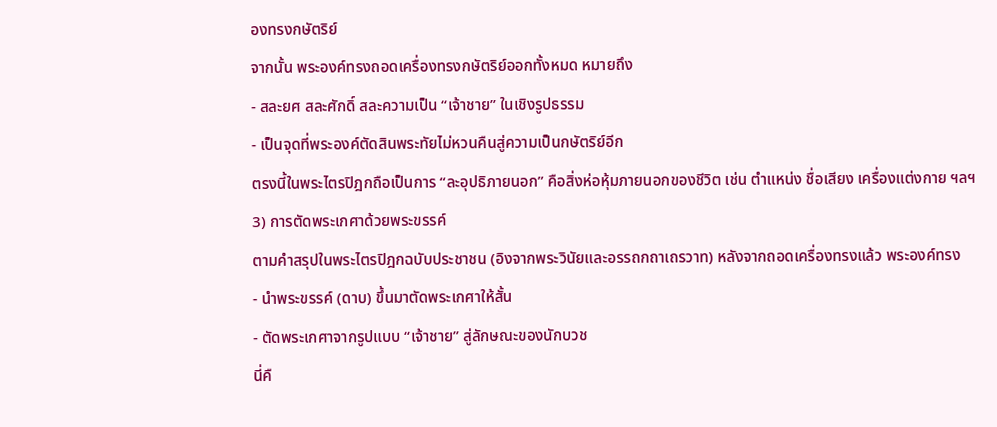องทรงกษัตริย์
จากนั้น พระองค์ทรงถอดเครื่องทรงกษัตริย์ออกทั้งหมด หมายถึง
- สละยศ สละศักดิ์ สละความเป็น “เจ้าชาย” ในเชิงรูปธรรม
- เป็นจุดที่พระองค์ตัดสินพระทัยไม่หวนคืนสู่ความเป็นกษัตริย์อีก
ตรงนี้ในพระไตรปิฎกถือเป็นการ “ละอุปธิภายนอก” คือสิ่งห่อหุ้มภายนอกของชีวิต เช่น ตำแหน่ง ชื่อเสียง เครื่องแต่งกาย ฯลฯ
3) การตัดพระเกศาด้วยพระขรรค์
ตามคำสรุปในพระไตรปิฎกฉบับประชาชน (อิงจากพระวินัยและอรรถกถาเถรวาท) หลังจากถอดเครื่องทรงแล้ว พระองค์ทรง
- นำพระขรรค์ (ดาบ) ขึ้นมาตัดพระเกศาให้สั้น
- ตัดพระเกศาจากรูปแบบ “เจ้าชาย” สู่ลักษณะของนักบวช
นี่คื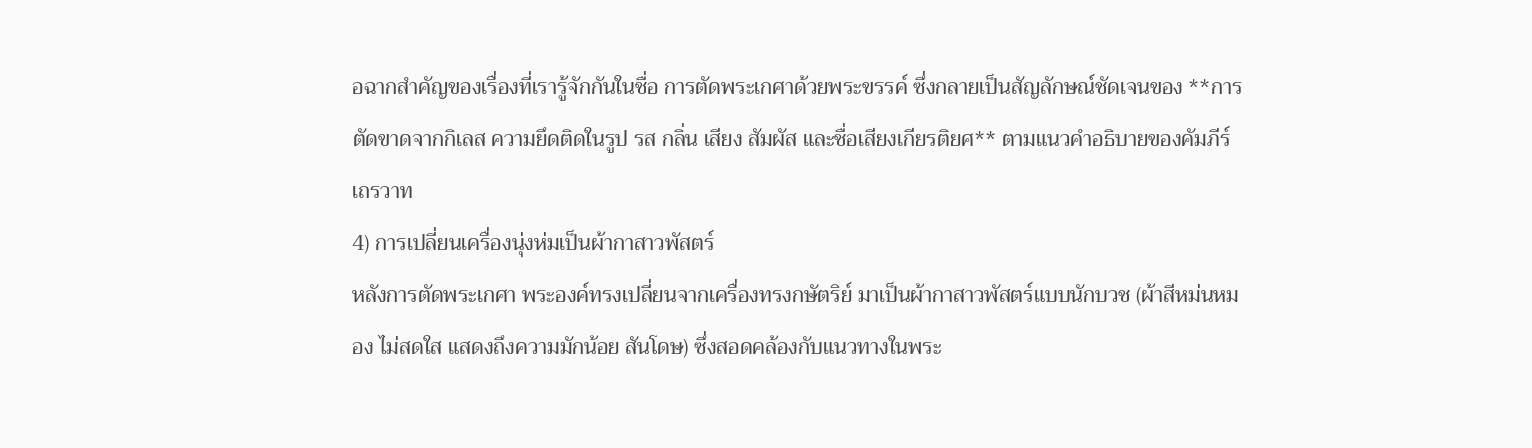อฉากสำคัญของเรื่องที่เรารู้จักกันในชื่อ การตัดพระเกศาด้วยพระขรรค์ ซึ่งกลายเป็นสัญลักษณ์ชัดเจนของ **การตัดขาดจากกิเลส ความยึดติดในรูป รส กลิ่น เสียง สัมผัส และชื่อเสียงเกียรติยศ** ตามแนวคำอธิบายของคัมภีร์เถรวาท
4) การเปลี่ยนเครื่องนุ่งห่มเป็นผ้ากาสาวพัสตร์
หลังการตัดพระเกศา พระองค์ทรงเปลี่ยนจากเครื่องทรงกษัตริย์ มาเป็นผ้ากาสาวพัสตร์แบบนักบวช (ผ้าสีหม่นหมอง ไม่สดใส แสดงถึงความมักน้อย สันโดษ) ซึ่งสอดคล้องกับแนวทางในพระ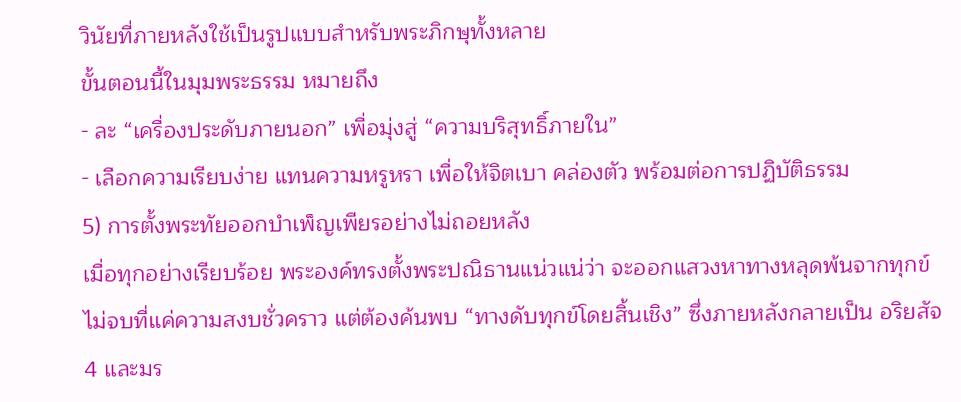วินัยที่ภายหลังใช้เป็นรูปแบบสำหรับพระภิกษุทั้งหลาย
ขั้นตอนนี้ในมุมพระธรรม หมายถึง
- ละ “เครื่องประดับภายนอก” เพื่อมุ่งสู่ “ความบริสุทธิ์ภายใน”
- เลือกความเรียบง่าย แทนความหรูหรา เพื่อให้จิตเบา คล่องตัว พร้อมต่อการปฏิบัติธรรม
5) การตั้งพระทัยออกบำเพ็ญเพียรอย่างไม่ถอยหลัง
เมื่อทุกอย่างเรียบร้อย พระองค์ทรงตั้งพระปณิธานแน่วแน่ว่า จะออกแสวงหาทางหลุดพ้นจากทุกข์ ไม่จบที่แค่ความสงบชั่วคราว แต่ต้องค้นพบ “ทางดับทุกข์โดยสิ้นเชิง” ซึ่งภายหลังกลายเป็น อริยสัจ 4 และมร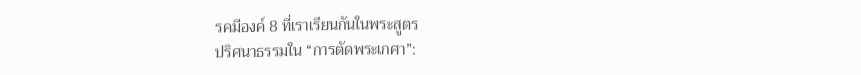รคมีองค์ 8 ที่เราเรียนกันในพระสูตร
ปริศนาธรรมใน “การตัดพระเกศา”: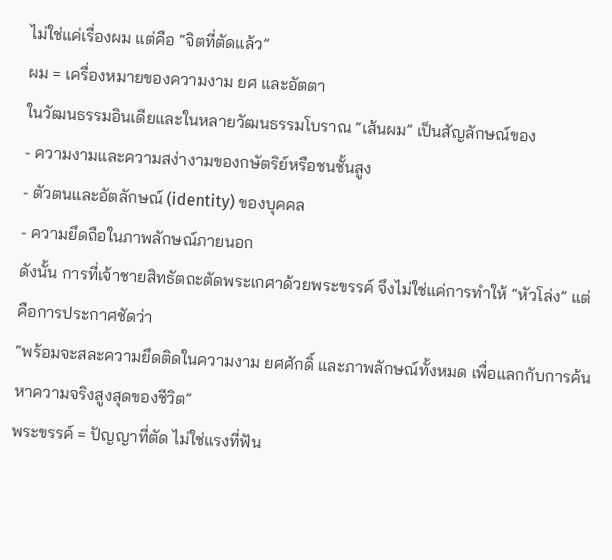ไม่ใช่แค่เรื่องผม แต่คือ “จิตที่ตัดแล้ว”
ผม = เครื่องหมายของความงาม ยศ และอัตตา
ในวัฒนธรรมอินเดียและในหลายวัฒนธรรมโบราณ “เส้นผม” เป็นสัญลักษณ์ของ
- ความงามและความสง่างามของกษัตริย์หรือชนชั้นสูง
- ตัวตนและอัตลักษณ์ (identity) ของบุคคล
- ความยึดถือในภาพลักษณ์ภายนอก
ดังนั้น การที่เจ้าชายสิทธัตถะตัดพระเกศาด้วยพระขรรค์ จึงไม่ใช่แค่การทำให้ “หัวโล่ง” แต่คือการประกาศชัดว่า
“พร้อมจะสละความยึดติดในความงาม ยศศักดิ์ และภาพลักษณ์ทั้งหมด เพื่อแลกกับการค้นหาความจริงสูงสุดของชีวิต”
พระขรรค์ = ปัญญาที่ตัด ไม่ใช่แรงที่ฟัน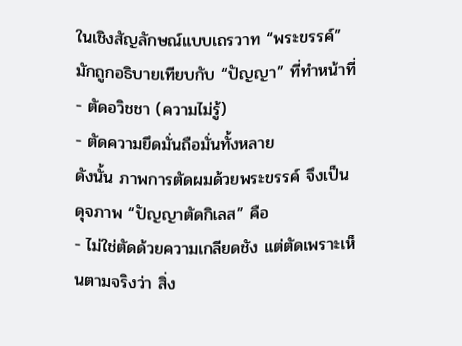ในเชิงสัญลักษณ์แบบเถรวาท “พระขรรค์” มักถูกอธิบายเทียบกับ “ปัญญา” ที่ทำหน้าที่
- ตัดอวิชชา (ความไม่รู้)
- ตัดความยึดมั่นถือมั่นทั้งหลาย
ดังนั้น ภาพการตัดผมด้วยพระขรรค์ จึงเป็นดุจภาพ “ปัญญาตัดกิเลส” คือ
- ไม่ใช่ตัดด้วยความเกลียดชัง แต่ตัดเพราะเห็นตามจริงว่า สิ่ง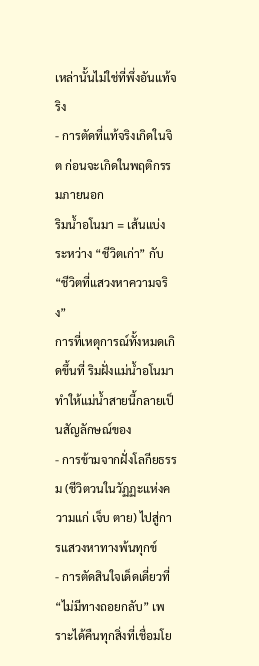เหล่านั้นไม่ใช่ที่พึ่งอันแท้จริง
- การตัดที่แท้จริงเกิดในจิต ก่อนจะเกิดในพฤติกรรมภายนอก
ริมน้ำอโนมา = เส้นแบ่งระหว่าง “ชีวิตเก่า” กับ “ชีวิตที่แสวงหาความจริง”
การที่เหตุการณ์ทั้งหมดเกิดขึ้นที่ ริมฝั่งแม่น้ำอโนมา ทำให้แม่น้ำสายนี้กลายเป็นสัญลักษณ์ของ
- การข้ามจากฝั่งโลกียธรรม (ชีวิตวนในวัฏฏะแห่งความแก่ เจ็บ ตาย) ไปสู่การแสวงหาทางพ้นทุกข์
- การตัดสินใจเด็ดเดี่ยวที่ “ไม่มีทางถอยกลับ” เพราะได้คืนทุกสิ่งที่เชื่อมโย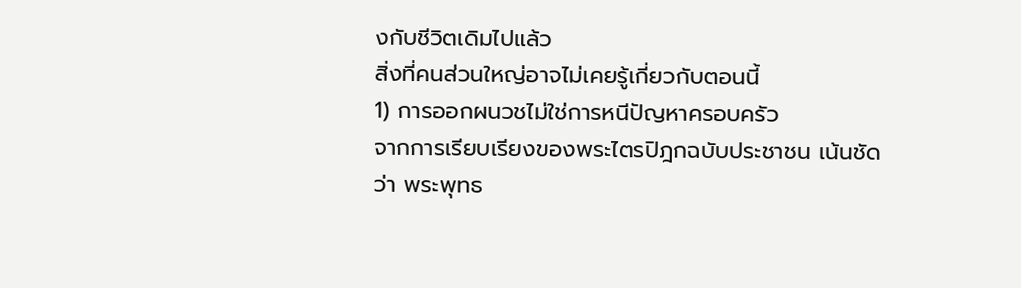งกับชีวิตเดิมไปแล้ว
สิ่งที่คนส่วนใหญ่อาจไม่เคยรู้เกี่ยวกับตอนนี้
1) การออกผนวชไม่ใช่การหนีปัญหาครอบครัว
จากการเรียบเรียงของพระไตรปิฎกฉบับประชาชน เน้นชัดว่า พระพุทธ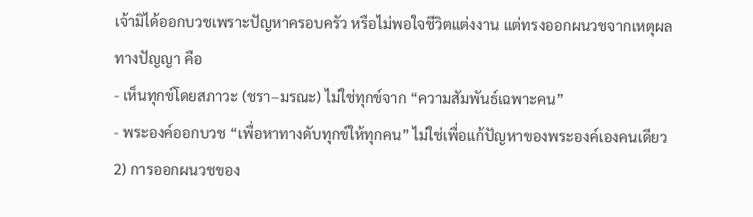เจ้ามิได้ออกบวชเพราะปัญหาครอบครัว หรือไม่พอใจชีวิตแต่งงาน แต่ทรงออกผนวชจากเหตุผลทางปัญญา คือ
- เห็นทุกข์โดยสภาวะ (ชรา–มรณะ) ไม่ใช่ทุกข์จาก “ความสัมพันธ์เฉพาะคน”
- พระองค์ออกบวช “เพื่อหาทางดับทุกข์ให้ทุกคน” ไม่ใช่เพื่อแก้ปัญหาของพระองค์เองคนเดียว
2) การออกผนวชของ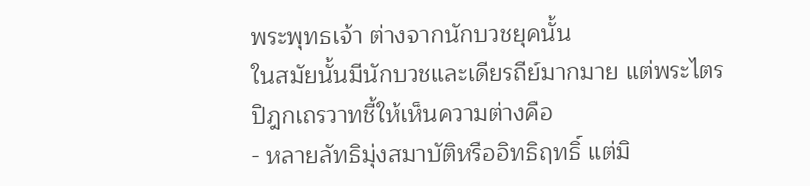พระพุทธเจ้า ต่างจากนักบวชยุคนั้น
ในสมัยนั้นมีนักบวชและเดียรถีย์มากมาย แต่พระไตรปิฎกเถรวาทชี้ให้เห็นความต่างคือ
- หลายลัทธิมุ่งสมาบัติหรืออิทธิฤทธิ์ แต่มิ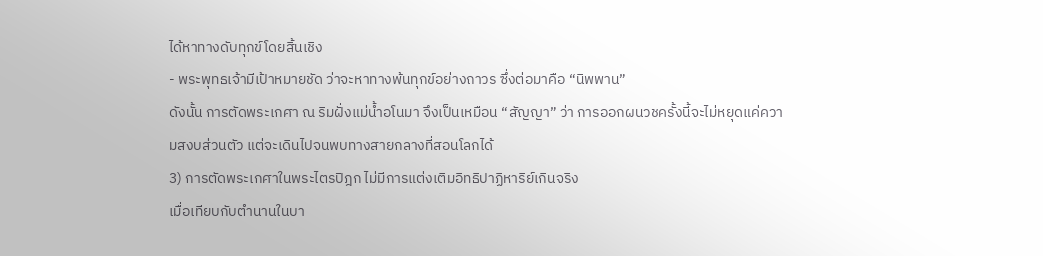ได้หาทางดับทุกข์โดยสิ้นเชิง
- พระพุทธเจ้ามีเป้าหมายชัด ว่าจะหาทางพ้นทุกข์อย่างถาวร ซึ่งต่อมาคือ “นิพพาน”
ดังนั้น การตัดพระเกศา ณ ริมฝั่งแม่น้ำอโนมา จึงเป็นเหมือน “สัญญา” ว่า การออกผนวชครั้งนี้จะไม่หยุดแค่ความสงบส่วนตัว แต่จะเดินไปจนพบทางสายกลางที่สอนโลกได้
3) การตัดพระเกศาในพระไตรปิฎก ไม่มีการแต่งเติมอิทธิปาฏิหาริย์เกินจริง
เมื่อเทียบกับตำนานในบา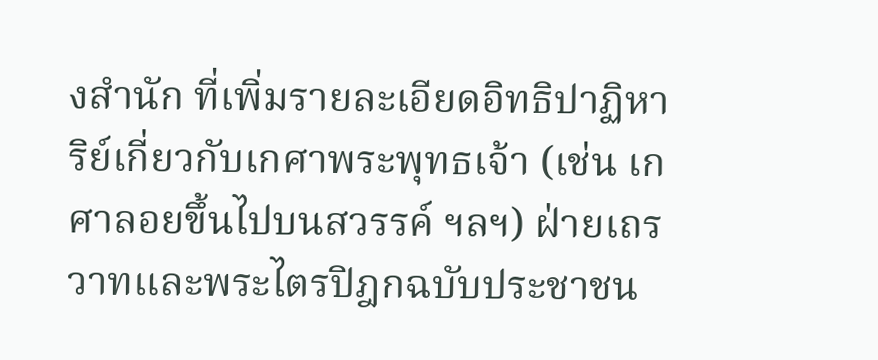งสำนัก ที่เพิ่มรายละเอียดอิทธิปาฏิหาริย์เกี่ยวกับเกศาพระพุทธเจ้า (เช่น เกศาลอยขึ้นไปบนสวรรค์ ฯลฯ) ฝ่ายเถรวาทและพระไตรปิฎกฉบับประชาชน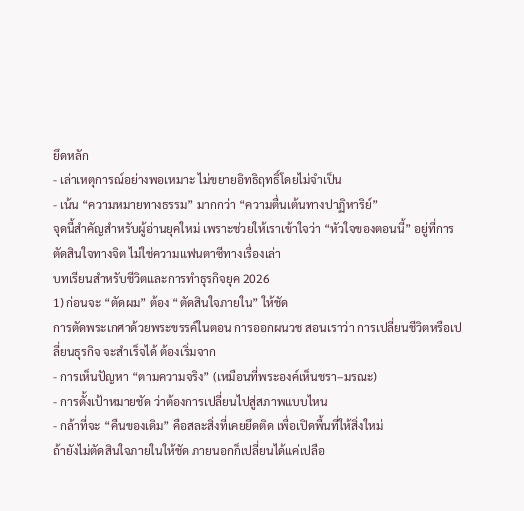ยึดหลัก
- เล่าเหตุการณ์อย่างพอเหมาะ ไม่ขยายอิทธิฤทธิ์โดยไม่จำเป็น
- เน้น “ความหมายทางธรรม” มากกว่า “ความตื่นเต้นทางปาฏิหาริย์”
จุดนี้สำคัญสำหรับผู้อ่านยุคใหม่ เพราะช่วยให้เราเข้าใจว่า “หัวใจของตอนนี้” อยู่ที่การตัดสินใจทางจิต ไม่ใช่ความแฟนตาซีทางเรื่องเล่า
บทเรียนสำหรับชีวิตและการทำธุรกิจยุค 2026
1) ก่อนจะ “ตัดผม” ต้อง “ตัดสินใจภายใน” ให้ชัด
การตัดพระเกศาด้วยพระขรรค์ในตอน การออกผนวช สอนเราว่า การเปลี่ยนชีวิตหรือเปลี่ยนธุรกิจ จะสำเร็จได้ ต้องเริ่มจาก
- การเห็นปัญหา “ตามความจริง” (เหมือนที่พระองค์เห็นชรา–มรณะ)
- การตั้งเป้าหมายชัด ว่าต้องการเปลี่ยนไปสู่สภาพแบบไหน
- กล้าที่จะ “คืนของเดิม” คือสละสิ่งที่เคยยึดติด เพื่อเปิดพื้นที่ให้สิ่งใหม่
ถ้ายังไม่ตัดสินใจภายในให้ชัด ภายนอกก็เปลี่ยนได้แค่เปลือ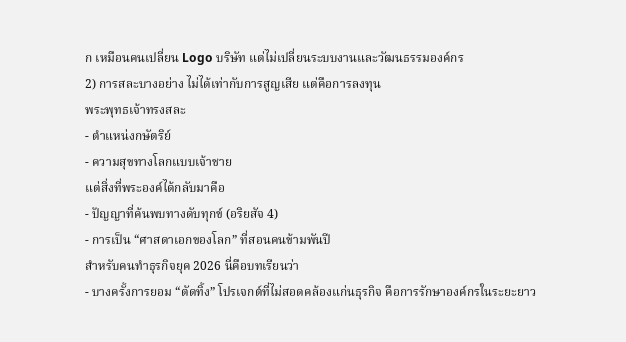ก เหมือนคนเปลี่ยน Logo บริษัท แต่ไม่เปลี่ยนระบบงานและวัฒนธรรมองค์กร
2) การสละบางอย่าง ไม่ได้เท่ากับการสูญเสีย แต่คือการลงทุน
พระพุทธเจ้าทรงสละ
- ตำแหน่งกษัตริย์
- ความสุขทางโลกแบบเจ้าชาย
แต่สิ่งที่พระองค์ได้กลับมาคือ
- ปัญญาที่ค้นพบทางดับทุกข์ (อริยสัจ 4)
- การเป็น “ศาสดาเอกของโลก” ที่สอนคนข้ามพันปี
สำหรับคนทำธุรกิจยุค 2026 นี่คือบทเรียนว่า
- บางครั้งการยอม “ตัดทิ้ง” โปรเจกต์ที่ไม่สอดคล้องแก่นธุรกิจ คือการรักษาองค์กรในระยะยาว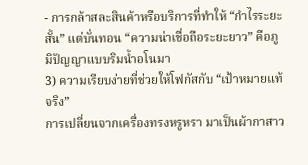- การกล้าสละสินค้าหรือบริการที่ทำให้ “กำไรระยะสั้น” แต่บั่นทอน “ความน่าเชื่อถือระยะยาว” คือภูมิปัญญาแบบริมน้ำอโนมา
3) ความเรียบง่ายที่ช่วยให้โฟกัสกับ “เป้าหมายแท้จริง”
การเปลี่ยนจากเครื่องทรงหรูหรา มาเป็นผ้ากาสาว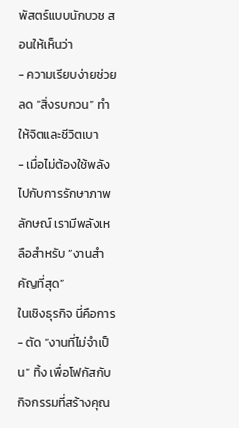พัสตร์แบบนักบวช สอนให้เห็นว่า
- ความเรียบง่ายช่วยลด “สิ่งรบกวน” ทำให้จิตและชีวิตเบา
- เมื่อไม่ต้องใช้พลังไปกับการรักษาภาพลักษณ์ เรามีพลังเหลือสำหรับ “งานสำคัญที่สุด”
ในเชิงธุรกิจ นี่คือการ
- ตัด “งานที่ไม่จำเป็น” ทิ้ง เพื่อโฟกัสกับกิจกรรมที่สร้างคุณ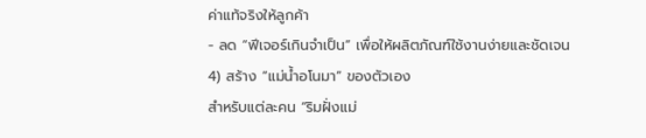ค่าแท้จริงให้ลูกค้า
- ลด “ฟีเจอร์เกินจำเป็น” เพื่อให้ผลิตภัณฑ์ใช้งานง่ายและชัดเจน
4) สร้าง “แม่น้ำอโนมา” ของตัวเอง
สำหรับแต่ละคน “ริมฝั่งแม่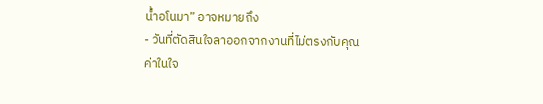น้ำอโนมา” อาจหมายถึง
- วันที่ตัดสินใจลาออกจากงานที่ไม่ตรงกับคุณค่าในใจ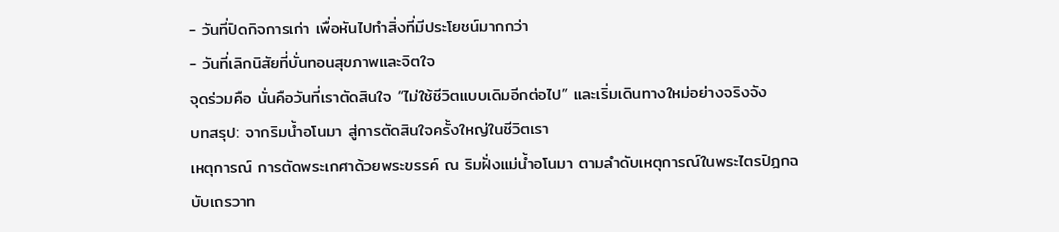- วันที่ปิดกิจการเก่า เพื่อหันไปทำสิ่งที่มีประโยชน์มากกว่า
- วันที่เลิกนิสัยที่บั่นทอนสุขภาพและจิตใจ
จุดร่วมคือ นั่นคือวันที่เราตัดสินใจ “ไม่ใช้ชีวิตแบบเดิมอีกต่อไป” และเริ่มเดินทางใหม่อย่างจริงจัง
บทสรุป: จากริมน้ำอโนมา สู่การตัดสินใจครั้งใหญ่ในชีวิตเรา
เหตุการณ์ การตัดพระเกศาด้วยพระขรรค์ ณ ริมฝั่งแม่น้ำอโนมา ตามลำดับเหตุการณ์ในพระไตรปิฎกฉบับเถรวาท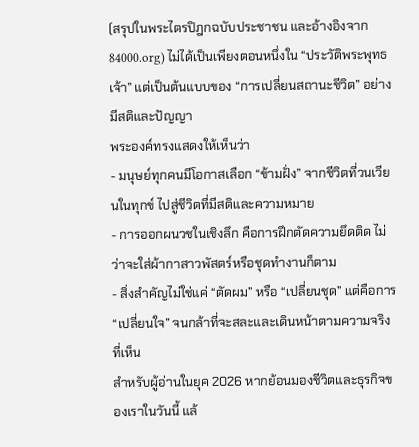(สรุปในพระไตรปิฎกฉบับประชาชน และอ้างอิงจาก 84000.org) ไม่ได้เป็นเพียงตอนหนึ่งใน “ประวัติพระพุทธเจ้า” แต่เป็นต้นแบบของ “การเปลี่ยนสถานะชีวิต” อย่างมีสติและปัญญา
พระองค์ทรงแสดงให้เห็นว่า
- มนุษย์ทุกคนมีโอกาสเลือก “ข้ามฝั่ง” จากชีวิตที่วนเวียนในทุกข์ ไปสู่ชีวิตที่มีสติและความหมาย
- การออกผนวชในเชิงลึก คือการฝึกตัดความยึดติด ไม่ว่าจะใส่ผ้ากาสาวพัสตร์หรือชุดทำงานก็ตาม
- สิ่งสำคัญไม่ใช่แค่ “ตัดผม” หรือ “เปลี่ยนชุด” แต่คือการ “เปลี่ยนใจ” จนกล้าที่จะสละและเดินหน้าตามความจริงที่เห็น
สำหรับผู้อ่านในยุค 2026 หากย้อนมองชีวิตและธุรกิจของเราในวันนี้ แล้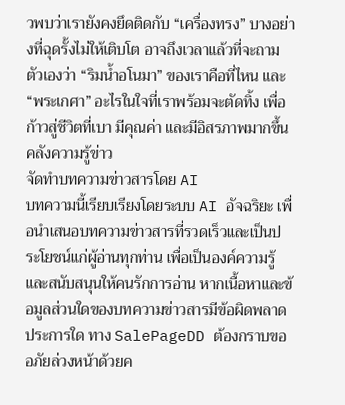วพบว่าเรายังคงยึดติดกับ “เครื่องทรง” บางอย่างที่ฉุดรั้งไม่ให้เติบโต อาจถึงเวลาแล้วที่จะถามตัวเองว่า “ริมน้ำอโนมา” ของเราคือที่ไหน และ “พระเกศา” อะไรในใจที่เราพร้อมจะตัดทิ้ง เพื่อก้าวสู่ชีวิตที่เบา มีคุณค่า และมีอิสรภาพมากขึ้น
คลังความรู้ข่าว
จัดทำบทความข่าวสารโดย AI
บทความนี้เรียบเรียงโดยระบบ AI อัจฉริยะ เพื่อนำเสนอบทความข่าวสารที่รวดเร็วและเป็นประโยชน์แก่ผู้อ่านทุกท่าน เพื่อเป็นองค์ความรู้และสนับสนุนให้คนรักการอ่าน หากเนื้อหาและข้อมูลส่วนใดของบทความข่าวสารมีข้อผิดพลาดประการใด ทาง SalePageDD ต้องกราบขออภัยล่วงหน้าด้วยค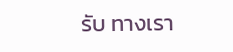รับ ทางเรา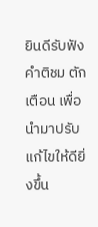ยินดีรับฟังคำติชม ตักเตือน เพื่อนำมาปรับแก้ไขให้ดียิ่งขึ้น